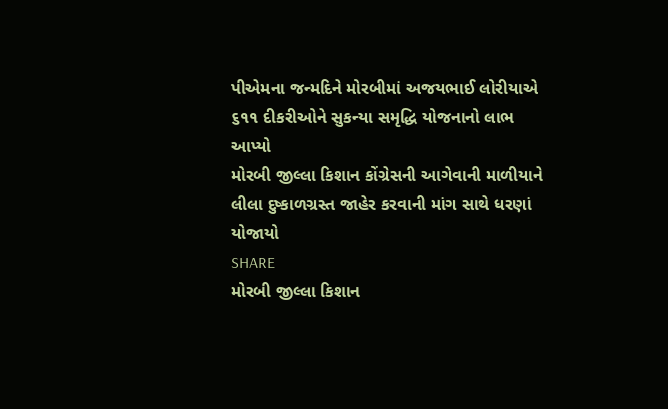પીએમના જન્મદિને મોરબીમાં અજયભાઈ લોરીયાએ ૬૧૧ દીકરીઓને સુકન્યા સમૃદ્ધિ યોજનાનો લાભ આપ્યો
મોરબી જીલ્લા કિશાન કોંગ્રેસની આગેવાની માળીયાને લીલા દુષ્કાળગ્રસ્ત જાહેર કરવાની માંગ સાથે ધરણાં યોજાયો
SHARE
મોરબી જીલ્લા કિશાન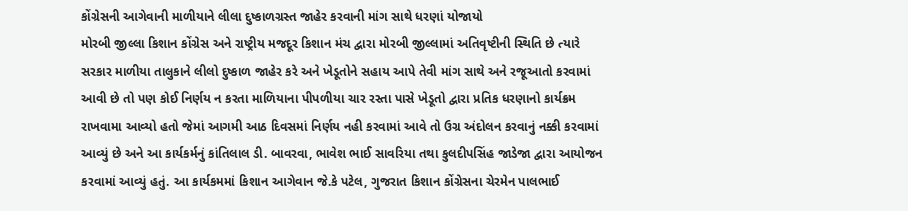કોંગ્રેસની આગેવાની માળીયાને લીલા દુષ્કાળગ્રસ્ત જાહેર કરવાની માંગ સાથે ધરણાં યોજાયો
મોરબી જીલ્લા કિશાન કોંગ્રેસ અને રાષ્ટ્રીય મજદૂર કિશાન મંચ દ્વારા મોરબી જીલ્લામાં અતિવૃષ્ટીની સ્થિતિ છે ત્યારે સરકાર માળીયા તાલુકાને લીલો દુષ્કાળ જાહેર કરે અને ખેડૂતોને સહાય આપે તેવી માંગ સાથે અને રજૂઆતો કરવામાં આવી છે તો પણ કોઈ નિર્ણય ન કરતા માળિયાના પીપળીયા ચાર રસ્તા પાસે ખેડૂતો દ્વારા પ્રતિક ધરણાનો કાર્યક્રમ રાખવામા આવ્યો હતો જેમાં આગમી આઠ દિવસમાં નિર્ણય નહી કરવામાં આવે તો ઉગ્ર અંદોલન કરવાનું નક્કી કરવામાં આવ્યું છે અને આ કાર્યકર્મનું કાંતિલાલ ડી. બાવરવા, ભાવેશ ભાઈ સાવરિયા તથા કુલદીપસિંહ જાડેજા દ્વારા આયોજન કરવામાં આવ્યું હતું. આ કાર્યકમમાં કિશાન આગેવાન જે.કે પટેલ, ગુજરાત કિશાન કોંગ્રેસના ચેરમેન પાલભાઈ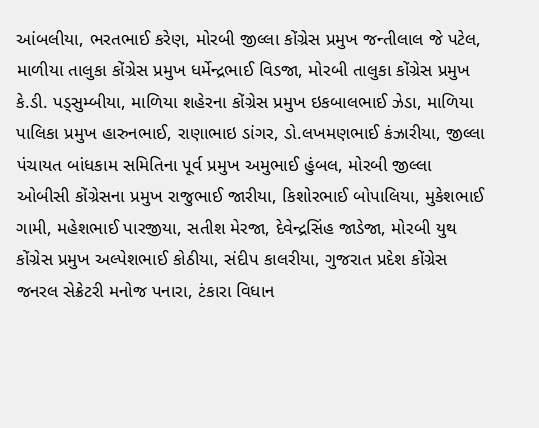આંબલીયા, ભરતભાઈ કરેણ, મોરબી જીલ્લા કોંગ્રેસ પ્રમુખ જન્તીલાલ જે પટેલ, માળીયા તાલુકા કોંગ્રેસ પ્રમુખ ધર્મેન્દ્રભાઈ વિડજા, મોરબી તાલુકા કોંગ્રેસ પ્રમુખ કે.ડી. પડ્સુમ્બીયા, માળિયા શહેરના કોંગ્રેસ પ્રમુખ ઇકબાલભાઈ ઝેડા, માળિયા પાલિકા પ્રમુખ હારુનભાઈ, રાણાભાઇ ડાંગર, ડો.લખમણભાઈ કંઝારીયા, જીલ્લા પંચાયત બાંધકામ સમિતિના પૂર્વ પ્રમુખ અમુભાઈ હુંબલ, મોરબી જીલ્લા ઓબીસી કોંગ્રેસના પ્રમુખ રાજુભાઈ જારીયા, કિશોરભાઈ બોપાલિયા, મુકેશભાઈ ગામી, મહેશભાઈ પારજીયા, સતીશ મેરજા, દેવેન્દ્રસિંહ જાડેજા, મોરબી યુથ કોંગ્રેસ પ્રમુખ અલ્પેશભાઈ કોઠીયા, સંદીપ કાલરીયા, ગુજરાત પ્રદેશ કોંગ્રેસ જનરલ સેક્રેટરી મનોજ પનારા, ટંકારા વિધાન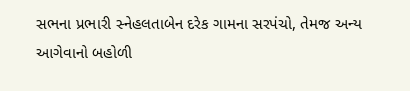સભના પ્રભારી સ્નેહલતાબેન દરેક ગામના સરપંચો, તેમજ અન્ય આગેવાનો બહોળી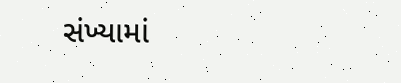સંખ્યામાં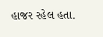હાજર રહેલ હતા.